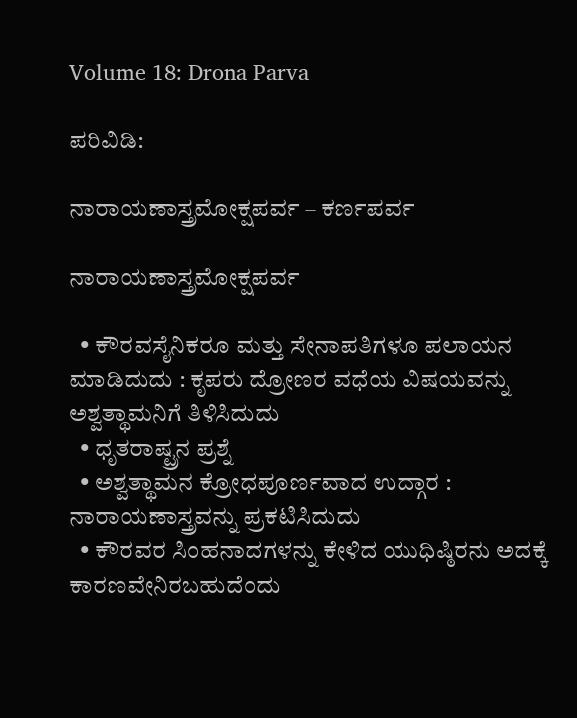Volume 18: Drona Parva

ಪರಿವಿಡಿ:

ನಾರಾಯಣಾಸ್ತ್ರಮೋಕ್ಷಪರ್ವ – ಕರ್ಣಪರ್ವ

ನಾರಾಯಣಾಸ್ತ್ರಮೋಕ್ಷಪರ್ವ

  • ಕೌರವಸೈನಿಕರೂ ಮತ್ತು ಸೇನಾಪತಿಗಳೂ ಪಲಾಯನ ಮಾಡಿದುದು : ಕೃಪರು ದ್ರೋಣರ ವಧೆಯ ವಿಷಯವನ್ನು ಅಶ್ವತ್ಥಾಮನಿಗೆ ತಿಳಿಸಿದುದು
  • ಧೃತರಾಷ್ಟ್ರನ ಪ್ರಶ್ನೆ
  • ಅಶ್ವತ್ಥಾಮನ ಕ್ರೋಧಪೂರ್ಣವಾದ ಉದ್ಗಾರ : ನಾರಾಯಣಾಸ್ತ್ರವನ್ನು ಪ್ರಕಟಿಸಿದುದು
  • ಕೌರವರ ಸಿಂಹನಾದಗಳನ್ನು ಕೇಳಿದ ಯುಧಿಷ್ಠಿರನು ಅದಕ್ಕೆ ಕಾರಣವೇನಿರಬಹುದೆಂದು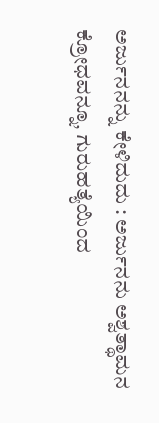ಅರ್ಜುನನನ್ನು ಕೇಳಿದುದು : ಅರ್ಜುನನು ಅಶ್ವತ್ಥಾಮನ ಕ್ರೋಧವನ್ನೂ, ಗುರುಹತ್ಯೆಯಿಂದ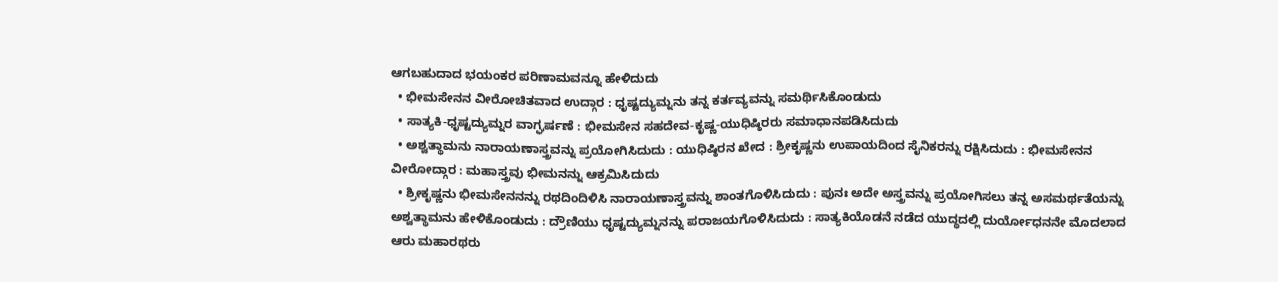ಆಗಬಹುದಾದ ಭಯಂಕರ ಪರಿಣಾಮವನ್ನೂ ಹೇಳಿದುದು
  • ಭೀಮಸೇನನ ವೀರೋಚಿತವಾದ ಉದ್ಗಾರ : ಧೃಷ್ಟದ್ಯುಮ್ನನು ತನ್ನ ಕರ್ತವ್ಯವನ್ನು ಸಮರ್ಥಿಸಿಕೊಂಡುದು
  • ಸಾತ್ಯಕಿ-ಧೃಷ್ಟದ್ಯುಮ್ನರ ವಾಗ್ಘರ್ಷಣೆ : ಭೀಮಸೇನ ಸಹದೇವ-ಕೃಷ್ಣ-ಯುಧಿಷ್ಠಿರರು ಸಮಾಧಾನಪಡಿಸಿದುದು
  • ಅಶ್ವತ್ಥಾಮನು ನಾರಾಯಣಾಸ್ತ್ರವನ್ನು ಪ್ರಯೋಗಿಸಿದುದು : ಯುಧಿಷ್ಠಿರನ ಖೇದ : ಶ್ರೀಕೃಷ್ಣನು ಉಪಾಯದಿಂದ ಸೈನಿಕರನ್ನು ರಕ್ಷಿಸಿದುದು : ಭೀಮಸೇನನ ವೀರೋದ್ಗಾರ : ಮಹಾಸ್ತ್ರವು ಭೀಮನನ್ನು ಆಕ್ರಮಿಸಿದುದು
  • ಶ್ರೀಕೃಷ್ಣನು ಭೀಮಸೇನನನ್ನು ರಥದಿಂದಿಳಿಸಿ ನಾರಾಯಣಾಸ್ತ್ರವನ್ನು ಶಾಂತಗೊಳಿಸಿದುದು : ಪುನಃ ಅದೇ ಅಸ್ತ್ರವನ್ನು ಪ್ರಯೋಗಿಸಲು ತನ್ನ ಅಸಮರ್ಥತೆಯನ್ನು ಅಶ್ವತ್ಥಾಮನು ಹೇಳಿಕೊಂಡುದು : ದ್ರೌಣಿಯು ಧೃಷ್ಟದ್ಯುಮ್ನನನ್ನು ಪರಾಜಯಗೊಳಿಸಿದುದು : ಸಾತ್ಯಕಿಯೊಡನೆ ನಡೆದ ಯುದ್ಧದಲ್ಲಿ ದುರ್ಯೋಧನನೇ ಮೊದಲಾದ ಆರು ಮಹಾರಥರು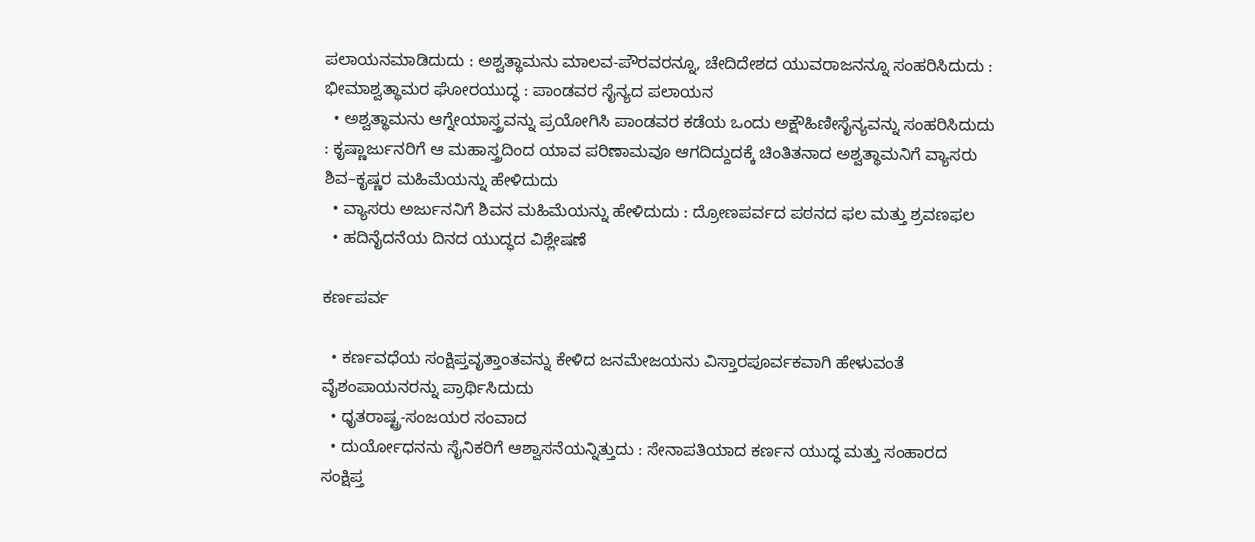ಪಲಾಯನಮಾಡಿದುದು : ಅಶ್ವತ್ಥಾಮನು ಮಾಲವ-ಪೌರವರನ್ನೂ, ಚೇದಿದೇಶದ ಯುವರಾಜನನ್ನೂ ಸಂಹರಿಸಿದುದು : ಭೀಮಾಶ್ವತ್ಥಾಮರ ಘೋರಯುದ್ಧ : ಪಾಂಡವರ ಸೈನ್ಯದ ಪಲಾಯನ
  • ಅಶ್ವತ್ಥಾಮನು ಆಗ್ನೇಯಾಸ್ತ್ರವನ್ನು ಪ್ರಯೋಗಿಸಿ ಪಾಂಡವರ ಕಡೆಯ ಒಂದು ಅಕ್ಷೌಹಿಣೀಸೈನ್ಯವನ್ನು ಸಂಹರಿಸಿದುದು : ಕೃಷ್ಣಾರ್ಜುನರಿಗೆ ಆ ಮಹಾಸ್ತ್ರದಿಂದ ಯಾವ ಪರಿಣಾಮವೂ ಆಗದಿದ್ದುದಕ್ಕೆ ಚಿಂತಿತನಾದ ಅಶ್ವತ್ಥಾಮನಿಗೆ ವ್ಯಾಸರು ಶಿವ–ಕೃಷ್ಣರ ಮಹಿಮೆಯನ್ನು ಹೇಳಿದುದು
  • ವ್ಯಾಸರು ಅರ್ಜುನನಿಗೆ ಶಿವನ ಮಹಿಮೆಯನ್ನು ಹೇಳಿದುದು : ದ್ರೋಣಪರ್ವದ ಪಠನದ ಫಲ ಮತ್ತು ಶ್ರವಣಫಲ
  • ಹದಿನೈದನೆಯ ದಿನದ ಯುದ್ಧದ ವಿಶ್ಲೇಷಣೆ

ಕರ್ಣಪರ್ವ

  • ಕರ್ಣವಧೆಯ ಸಂಕ್ಷಿಪ್ತವೃತ್ತಾಂತವನ್ನು ಕೇಳಿದ ಜನಮೇಜಯನು ವಿಸ್ತಾರಪೂರ್ವಕವಾಗಿ ಹೇಳುವಂತೆ ವೈಶಂಪಾಯನರನ್ನು ಪ್ರಾರ್ಥಿಸಿದುದು
  • ಧೃತರಾಷ್ಟ್ರ-ಸಂಜಯರ ಸಂವಾದ
  • ದುರ್ಯೋಧನನು ಸೈನಿಕರಿಗೆ ಆಶ್ವಾಸನೆಯನ್ನಿತ್ತುದು : ಸೇನಾಪತಿಯಾದ ಕರ್ಣನ ಯುದ್ಧ ಮತ್ತು ಸಂಹಾರದ ಸಂಕ್ಷಿಪ್ತ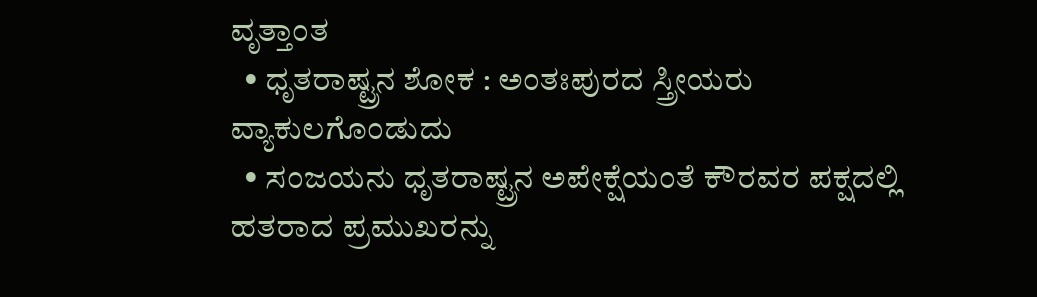ವೃತ್ತಾಂತ
  • ಧೃತರಾಷ್ಟ್ರನ ಶೋಕ : ಅಂತಃಪುರದ ಸ್ತ್ರೀಯರು ವ್ಯಾಕುಲಗೊಂಡುದು
  • ಸಂಜಯನು ಧೃತರಾಷ್ಟ್ರನ ಅಪೇಕ್ಷೆಯಂತೆ ಕೌರವರ ಪಕ್ಷದಲ್ಲಿ ಹತರಾದ ಪ್ರಮುಖರನ್ನು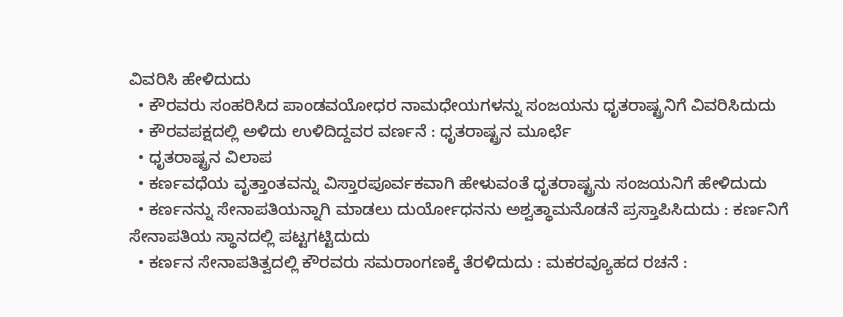ವಿವರಿಸಿ ಹೇಳಿದುದು
  • ಕೌರವರು ಸಂಹರಿಸಿದ ಪಾಂಡವಯೋಧರ ನಾಮಧೇಯಗಳನ್ನು ಸಂಜಯನು ಧೃತರಾಷ್ಟ್ರನಿಗೆ ವಿವರಿಸಿದುದು
  • ಕೌರವಪಕ್ಷದಲ್ಲಿ ಅಳಿದು ಉಳಿದಿದ್ದವರ ವರ್ಣನೆ : ಧೃತರಾಷ್ಟ್ರನ ಮೂರ್ಛೆ
  • ಧೃತರಾಷ್ಟ್ರನ ವಿಲಾಪ
  • ಕರ್ಣವಧೆಯ ವೃತ್ತಾಂತವನ್ನು ವಿಸ್ತಾರಪೂರ್ವಕವಾಗಿ ಹೇಳುವಂತೆ ಧೃತರಾಷ್ಟ್ರನು ಸಂಜಯನಿಗೆ ಹೇಳಿದುದು
  • ಕರ್ಣನನ್ನು ಸೇನಾಪತಿಯನ್ನಾಗಿ ಮಾಡಲು ದುರ್ಯೋಧನನು ಅಶ್ವತ್ಥಾಮನೊಡನೆ ಪ್ರಸ್ತಾಪಿಸಿದುದು : ಕರ್ಣನಿಗೆ ಸೇನಾಪತಿಯ ಸ್ಥಾನದಲ್ಲಿ ಪಟ್ಟಗಟ್ಟಿದುದು
  • ಕರ್ಣನ ಸೇನಾಪತಿತ್ವದಲ್ಲಿ ಕೌರವರು ಸಮರಾಂಗಣಕ್ಕೆ ತೆರಳಿದುದು : ಮಕರವ್ಯೂಹದ ರಚನೆ :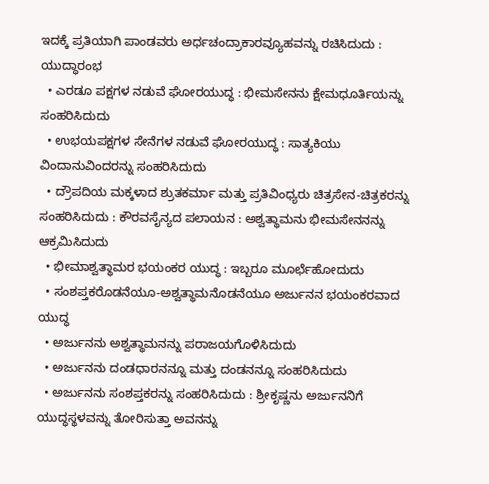ಇದಕ್ಕೆ ಪ್ರತಿಯಾಗಿ ಪಾಂಡವರು ಅರ್ಧಚಂದ್ರಾಕಾರವ್ಯೂಹವನ್ನು ರಚಿಸಿದುದು : ಯುದ್ಧಾರಂಭ
  • ಎರಡೂ ಪಕ್ಷಗಳ ನಡುವೆ ಘೋರಯುದ್ಧ : ಭೀಮಸೇನನು ಕ್ಷೇಮಧೂರ್ತಿಯನ್ನು ಸಂಹರಿಸಿದುದು
  • ಉಭಯಪಕ್ಷಗಳ ಸೇನೆಗಳ ನಡುವೆ ಘೋರಯುದ್ಧ : ಸಾತ್ಯಕಿಯು ವಿಂದಾನುವಿಂದರನ್ನು ಸಂಹರಿಸಿದುದು
  • ದ್ರೌಪದಿಯ ಮಕ್ಕಳಾದ ಶ್ರುತಕರ್ಮಾ ಮತ್ತು ಪ್ರತಿವಿಂಧ್ಯರು ಚಿತ್ರಸೇನ-ಚಿತ್ರಕರನ್ನು ಸಂಹರಿಸಿದುದು : ಕೌರವಸೈನ್ಯದ ಪಲಾಯನ : ಅಶ್ವತ್ಥಾಮನು ಭೀಮಸೇನನನ್ನು ಆಕ್ರಮಿಸಿದುದು
  • ಭೀಮಾಶ್ವತ್ಥಾಮರ ಭಯಂಕರ ಯುದ್ಧ : ಇಬ್ಬರೂ ಮೂರ್ಛೆಹೋದುದು
  • ಸಂಶಪ್ತಕರೊಡನೆಯೂ-ಅಶ್ವತ್ಥಾಮನೊಡನೆಯೂ ಅರ್ಜುನನ ಭಯಂಕರವಾದ ಯುದ್ಧ
  • ಅರ್ಜುನನು ಅಶ್ವತ್ಥಾಮನನ್ನು ಪರಾಜಯಗೊಳಿಸಿದುದು
  • ಅರ್ಜುನನು ದಂಡಧಾರನನ್ನೂ ಮತ್ತು ದಂಡನನ್ನೂ ಸಂಹರಿಸಿದುದು
  • ಅರ್ಜುನನು ಸಂಶಪ್ತಕರನ್ನು ಸಂಹರಿಸಿದುದು : ಶ್ರೀಕೃಷ್ಣನು ಅರ್ಜುನನಿಗೆ ಯುದ್ಧಸ್ಥಳವನ್ನು ತೋರಿಸುತ್ತಾ ಅವನನ್ನು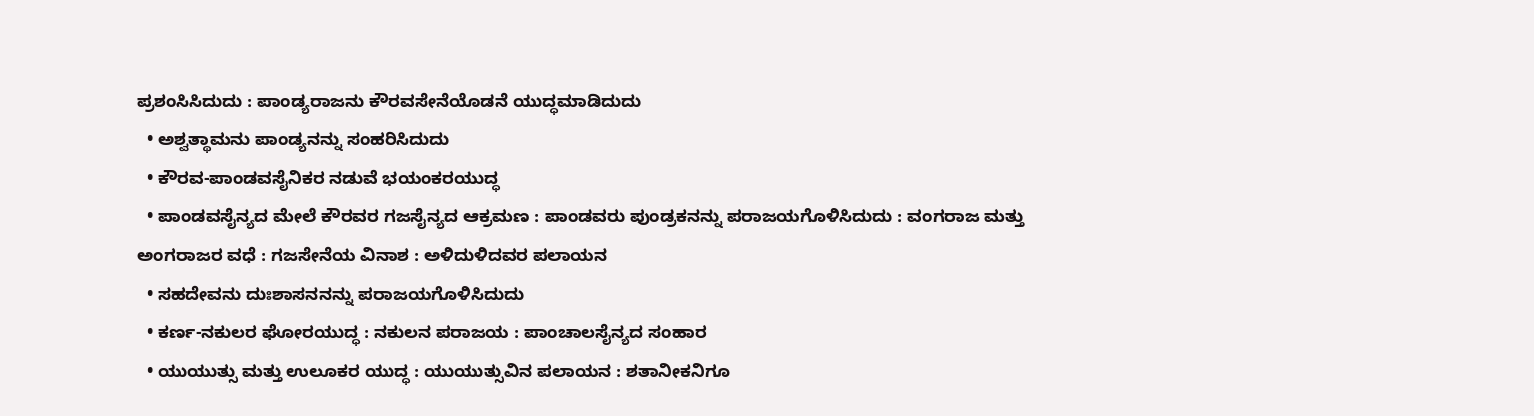ಪ್ರಶಂಸಿಸಿದುದು : ಪಾಂಡ್ಯರಾಜನು ಕೌರವಸೇನೆಯೊಡನೆ ಯುದ್ಧಮಾಡಿದುದು
  • ಅಶ್ವತ್ಥಾಮನು ಪಾಂಡ್ಯನನ್ನು ಸಂಹರಿಸಿದುದು
  • ಕೌರವ-ಪಾಂಡವಸೈನಿಕರ ನಡುವೆ ಭಯಂಕರಯುದ್ಧ
  • ಪಾಂಡವಸೈನ್ಯದ ಮೇಲೆ ಕೌರವರ ಗಜಸೈನ್ಯದ ಆಕ್ರಮಣ : ಪಾಂಡವರು ಪುಂಡ್ರಕನನ್ನು ಪರಾಜಯಗೊಳಿಸಿದುದು : ವಂಗರಾಜ ಮತ್ತು ಅಂಗರಾಜರ ವಧೆ : ಗಜಸೇನೆಯ ವಿನಾಶ : ಅಳಿದುಳಿದವರ ಪಲಾಯನ
  • ಸಹದೇವನು ದುಃಶಾಸನನನ್ನು ಪರಾಜಯಗೊಳಿಸಿದುದು
  • ಕರ್ಣ-ನಕುಲರ ಘೋರಯುದ್ಧ : ನಕುಲನ ಪರಾಜಯ : ಪಾಂಚಾಲಸೈನ್ಯದ ಸಂಹಾರ
  • ಯುಯುತ್ಸು ಮತ್ತು ಉಲೂಕರ ಯುದ್ಧ : ಯುಯುತ್ಸುವಿನ ಪಲಾಯನ : ಶತಾನೀಕನಿಗೂ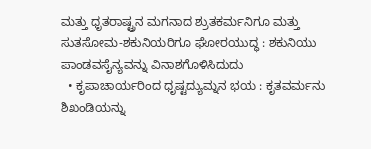ಮತ್ತು ಧೃತರಾಷ್ಟ್ರನ ಮಗನಾದ ಶ್ರುತಕರ್ಮನಿಗೂ ಮತ್ತು ಸುತಸೋಮ-ಶಕುನಿಯರಿಗೂ ಘೋರಯುದ್ಧ : ಶಕುನಿಯು ಪಾಂಡವಸೈನ್ಯವನ್ನು ವಿನಾಶಗೊಳಿಸಿದುದು
  • ಕೃಪಾಚಾರ್ಯರಿಂದ ಧೃಷ್ಟದ್ಯುಮ್ನನ ಭಯ : ಕೃತವರ್ಮನು ಶಿಖಂಡಿಯನ್ನು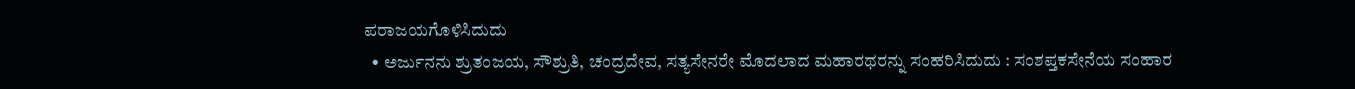ಪರಾಜಯಗೊಳಿಸಿದುದು
  • ಅರ್ಜುನನು ಶ್ರುತಂಜಯ, ಸೌಶ್ರುತಿ, ಚಂದ್ರದೇವ, ಸತ್ಯಸೇನರೇ ಮೊದಲಾದ ಮಹಾರಥರನ್ನು ಸಂಹರಿಸಿದುದು : ಸಂಶಪ್ತಕಸೇನೆಯ ಸಂಹಾರ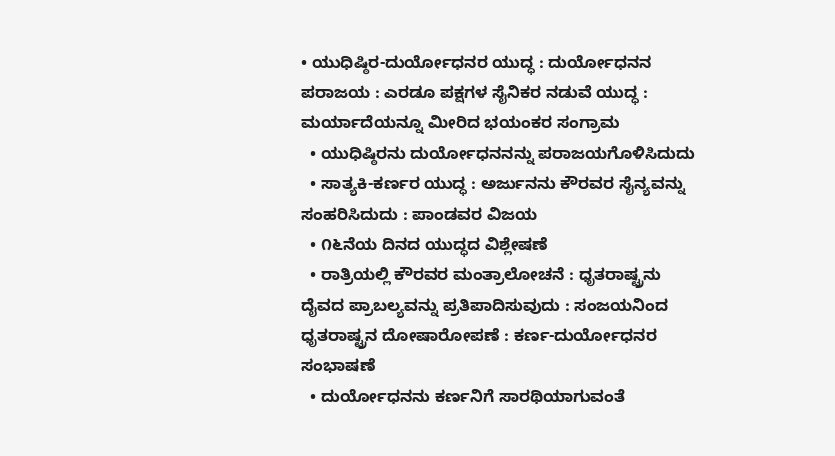• ಯುಧಿಷ್ಠಿರ-ದುರ್ಯೋಧನರ ಯುದ್ಧ : ದುರ್ಯೋಧನನ ಪರಾಜಯ : ಎರಡೂ ಪಕ್ಷಗಳ ಸೈನಿಕರ ನಡುವೆ ಯುದ್ಧ : ಮರ್ಯಾದೆಯನ್ನೂ ಮೀರಿದ ಭಯಂಕರ ಸಂಗ್ರಾಮ
  • ಯುಧಿಷ್ಠಿರನು ದುರ್ಯೋಧನನನ್ನು ಪರಾಜಯಗೊಳಿಸಿದುದು
  • ಸಾತ್ಯಕಿ-ಕರ್ಣರ ಯುದ್ಧ : ಅರ್ಜುನನು ಕೌರವರ ಸೈನ್ಯವನ್ನು ಸಂಹರಿಸಿದುದು : ಪಾಂಡವರ ವಿಜಯ
  • ೧೬ನೆಯ ದಿನದ ಯುದ್ಧದ ವಿಶ್ಲೇಷಣೆ
  • ರಾತ್ರಿಯಲ್ಲಿ ಕೌರವರ ಮಂತ್ರಾಲೋಚನೆ : ಧೃತರಾಷ್ಟ್ರನು ದೈವದ ಪ್ರಾಬಲ್ಯವನ್ನು ಪ್ರತಿಪಾದಿಸುವುದು : ಸಂಜಯನಿಂದ ಧೃತರಾಷ್ಟ್ರನ ದೋಷಾರೋಪಣೆ : ಕರ್ಣ-ದುರ್ಯೋಧನರ ಸಂಭಾಷಣೆ
  • ದುರ್ಯೋಧನನು ಕರ್ಣನಿಗೆ ಸಾರಥಿಯಾಗುವಂತೆ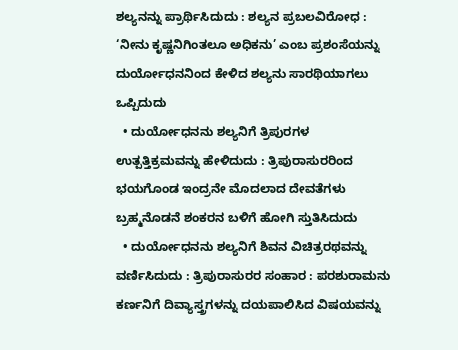ಶಲ್ಯನನ್ನು ಪ್ರಾರ್ಥಿಸಿದುದು : ಶಲ್ಯನ ಪ್ರಬಲವಿರೋಧ : ‘ನೀನು ಕೃಷ್ಣನಿಗಿಂತಲೂ ಅಧಿಕನು’ ಎಂಬ ಪ್ರಶಂಸೆಯನ್ನು ದುರ್ಯೋಧನನಿಂದ ಕೇಳಿದ ಶಲ್ಯನು ಸಾರಥಿಯಾಗಲು ಒಪ್ಪಿದುದು
  • ದುರ್ಯೋಧನನು ಶಲ್ಯನಿಗೆ ತ್ರಿಪುರಗಳ ಉತ್ಪತ್ತಿಕ್ರಮವನ್ನು ಹೇಳಿದುದು : ತ್ರಿಪುರಾಸುರರಿಂದ ಭಯಗೊಂಡ ಇಂದ್ರನೇ ಮೊದಲಾದ ದೇವತೆಗಳು ಬ್ರಹ್ಮನೊಡನೆ ಶಂಕರನ ಬಳಿಗೆ ಹೋಗಿ ಸ್ತುತಿಸಿದುದು
  • ದುರ್ಯೋಧನನು ಶಲ್ಯನಿಗೆ ಶಿವನ ವಿಚಿತ್ರರಥವನ್ನು ವರ್ಣಿಸಿದುದು : ತ್ರಿಪುರಾಸುರರ ಸಂಹಾರ : ಪರಶುರಾಮನು ಕರ್ಣನಿಗೆ ದಿವ್ಯಾಸ್ತ್ರಗಳನ್ನು ದಯಪಾಲಿಸಿದ ವಿಷಯವನ್ನು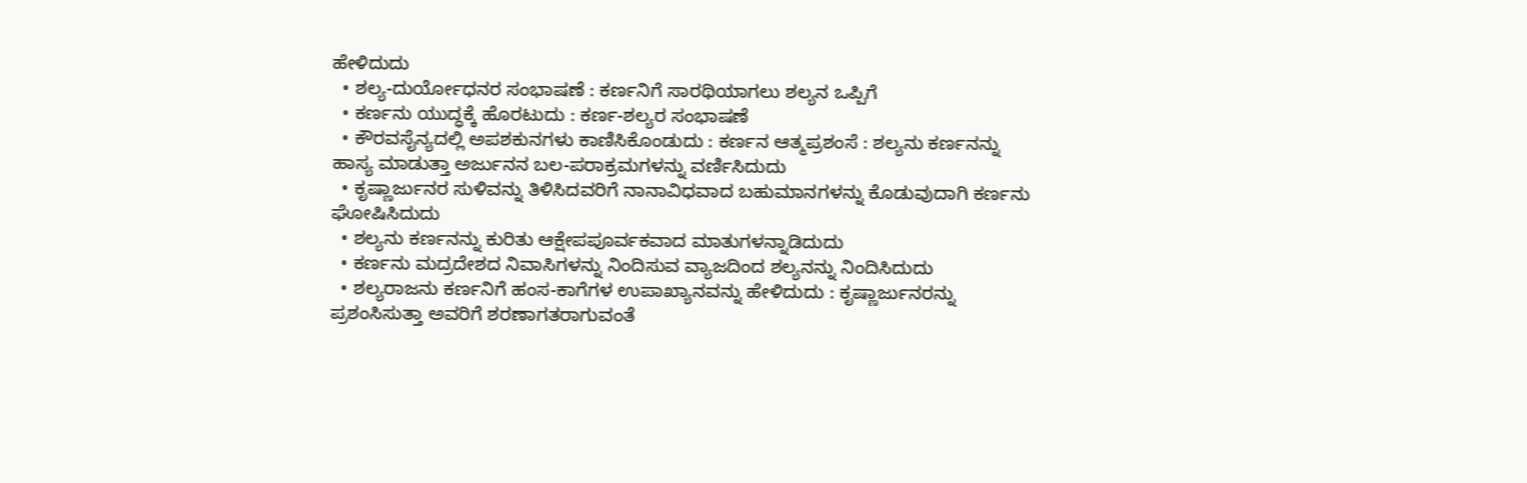ಹೇಳಿದುದು
  • ಶಲ್ಯ-ದುರ್ಯೋಧನರ ಸಂಭಾಷಣೆ : ಕರ್ಣನಿಗೆ ಸಾರಥಿಯಾಗಲು ಶಲ್ಯನ ಒಪ್ಪಿಗೆ
  • ಕರ್ಣನು ಯುದ್ಧಕ್ಕೆ ಹೊರಟುದು : ಕರ್ಣ-ಶಲ್ಯರ ಸಂಭಾಷಣೆ
  • ಕೌರವಸೈನ್ಯದಲ್ಲಿ ಅಪಶಕುನಗಳು ಕಾಣಿಸಿಕೊಂಡುದು : ಕರ್ಣನ ಆತ್ಮಪ್ರಶಂಸೆ : ಶಲ್ಯನು ಕರ್ಣನನ್ನು ಹಾಸ್ಯ ಮಾಡುತ್ತಾ ಅರ್ಜುನನ ಬಲ-ಪರಾಕ್ರಮಗಳನ್ನು ವರ್ಣಿಸಿದುದು
  • ಕೃಷ್ಣಾರ್ಜುನರ ಸುಳಿವನ್ನು ತಿಳಿಸಿದವರಿಗೆ ನಾನಾವಿಧವಾದ ಬಹುಮಾನಗಳನ್ನು ಕೊಡುವುದಾಗಿ ಕರ್ಣನು ಘೋಷಿಸಿದುದು
  • ಶಲ್ಯನು ಕರ್ಣನನ್ನು ಕುರಿತು ಆಕ್ಷೇಪಪೂರ್ವಕವಾದ ಮಾತುಗಳನ್ನಾಡಿದುದು
  • ಕರ್ಣನು ಮದ್ರದೇಶದ ನಿವಾಸಿಗಳನ್ನು ನಿಂದಿಸುವ ವ್ಯಾಜದಿಂದ ಶಲ್ಯನನ್ನು ನಿಂದಿಸಿದುದು
  • ಶಲ್ಯರಾಜನು ಕರ್ಣನಿಗೆ ಹಂಸ-ಕಾಗೆಗಳ ಉಪಾಖ್ಯಾನವನ್ನು ಹೇಳಿದುದು : ಕೃಷ್ಣಾರ್ಜುನರನ್ನು ಪ್ರಶಂಸಿಸುತ್ತಾ ಅವರಿಗೆ ಶರಣಾಗತರಾಗುವಂತೆ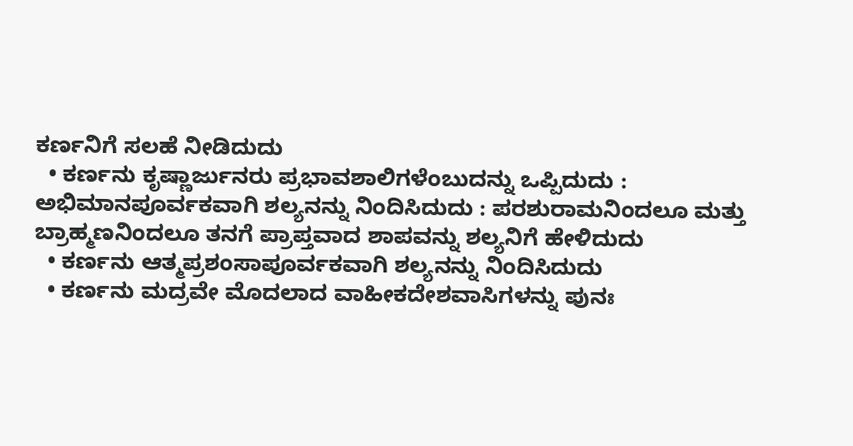ಕರ್ಣನಿಗೆ ಸಲಹೆ ನೀಡಿದುದು
  • ಕರ್ಣನು ಕೃಷ್ಣಾರ್ಜುನರು ಪ್ರಭಾವಶಾಲಿಗಳೆಂಬುದನ್ನು ಒಪ್ಪಿದುದು : ಅಭಿಮಾನಪೂರ್ವಕವಾಗಿ ಶಲ್ಯನನ್ನು ನಿಂದಿಸಿದುದು : ಪರಶುರಾಮನಿಂದಲೂ ಮತ್ತು ಬ್ರಾಹ್ಮಣನಿಂದಲೂ ತನಗೆ ಪ್ರಾಪ್ತವಾದ ಶಾಪವನ್ನು ಶಲ್ಯನಿಗೆ ಹೇಳಿದುದು
  • ಕರ್ಣನು ಆತ್ಮಪ್ರಶಂಸಾಪೂರ್ವಕವಾಗಿ ಶಲ್ಯನನ್ನು ನಿಂದಿಸಿದುದು
  • ಕರ್ಣನು ಮದ್ರವೇ ಮೊದಲಾದ ವಾಹೀಕದೇಶವಾಸಿಗಳನ್ನು ಪುನಃ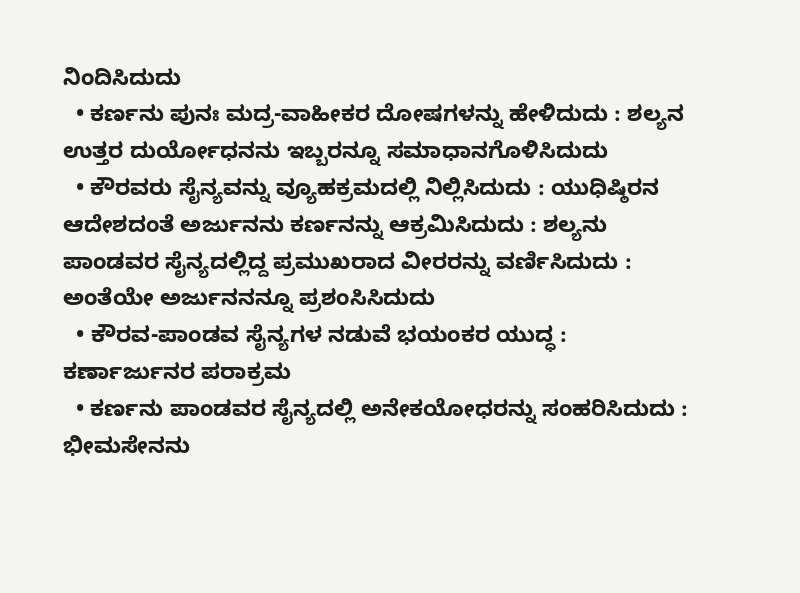ನಿಂದಿಸಿದುದು
  • ಕರ್ಣನು ಪುನಃ ಮದ್ರ-ವಾಹೀಕರ ದೋಷಗಳನ್ನು ಹೇಳಿದುದು : ಶಲ್ಯನ ಉತ್ತರ ದುರ್ಯೋಧನನು ಇಬ್ಬರನ್ನೂ ಸಮಾಧಾನಗೊಳಿಸಿದುದು
  • ಕೌರವರು ಸೈನ್ಯವನ್ನು ವ್ಯೂಹಕ್ರಮದಲ್ಲಿ ನಿಲ್ಲಿಸಿದುದು : ಯುಧಿಷ್ಠಿರನ ಆದೇಶದಂತೆ ಅರ್ಜುನನು ಕರ್ಣನನ್ನು ಆಕ್ರಮಿಸಿದುದು : ಶಲ್ಯನು ಪಾಂಡವರ ಸೈನ್ಯದಲ್ಲಿದ್ದ ಪ್ರಮುಖರಾದ ವೀರರನ್ನು ವರ್ಣಿಸಿದುದು : ಅಂತೆಯೇ ಅರ್ಜುನನನ್ನೂ ಪ್ರಶಂಸಿಸಿದುದು
  • ಕೌರವ-ಪಾಂಡವ ಸೈನ್ಯಗಳ ನಡುವೆ ಭಯಂಕರ ಯುದ್ಧ : ಕರ್ಣಾರ್ಜುನರ ಪರಾಕ್ರಮ
  • ಕರ್ಣನು ಪಾಂಡವರ ಸೈನ್ಯದಲ್ಲಿ ಅನೇಕಯೋಧರನ್ನು ಸಂಹರಿಸಿದುದು : ಭೀಮಸೇನನು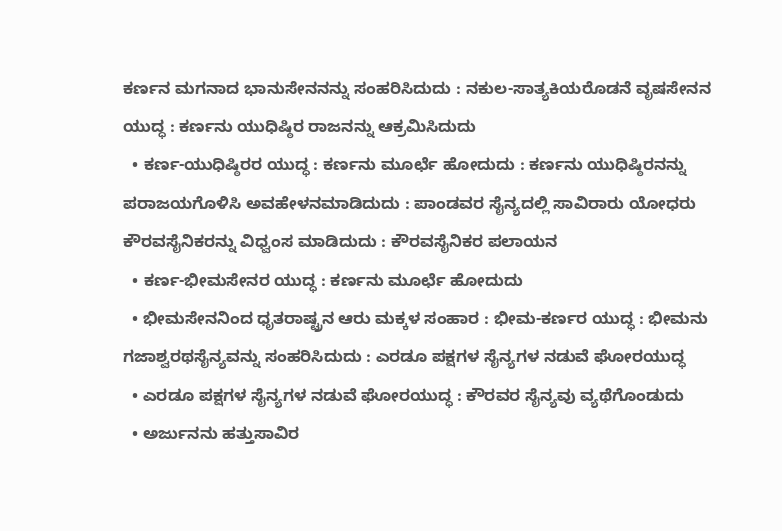ಕರ್ಣನ ಮಗನಾದ ಭಾನುಸೇನನನ್ನು ಸಂಹರಿಸಿದುದು : ನಕುಲ-ಸಾತ್ಯಕಿಯರೊಡನೆ ವೃಷಸೇನನ ಯುದ್ಧ : ಕರ್ಣನು ಯುಧಿಷ್ಠಿರ ರಾಜನನ್ನು ಆಕ್ರಮಿಸಿದುದು
  • ಕರ್ಣ-ಯುಧಿಷ್ಠಿರರ ಯುದ್ಧ : ಕರ್ಣನು ಮೂರ್ಛೆ ಹೋದುದು : ಕರ್ಣನು ಯುಧಿಷ್ಠಿರನನ್ನು ಪರಾಜಯಗೊಳಿಸಿ ಅವಹೇಳನಮಾಡಿದುದು : ಪಾಂಡವರ ಸೈನ್ಯದಲ್ಲಿ ಸಾವಿರಾರು ಯೋಧರು ಕೌರವಸೈನಿಕರನ್ನು ವಿಧ್ವಂಸ ಮಾಡಿದುದು : ಕೌರವಸೈನಿಕರ ಪಲಾಯನ
  • ಕರ್ಣ-ಭೀಮಸೇನರ ಯುದ್ಧ : ಕರ್ಣನು ಮೂರ್ಛೆ ಹೋದುದು
  • ಭೀಮಸೇನನಿಂದ ಧೃತರಾಷ್ಟ್ರನ ಆರು ಮಕ್ಕಳ ಸಂಹಾರ : ಭೀಮ-ಕರ್ಣರ ಯುದ್ಧ : ಭೀಮನು ಗಜಾಶ್ವರಥಸೈನ್ಯವನ್ನು ಸಂಹರಿಸಿದುದು : ಎರಡೂ ಪಕ್ಷಗಳ ಸೈನ್ಯಗಳ ನಡುವೆ ಘೋರಯುದ್ಧ
  • ಎರಡೂ ಪಕ್ಷಗಳ ಸೈನ್ಯಗಳ ನಡುವೆ ಘೋರಯುದ್ಧ : ಕೌರವರ ಸೈನ್ಯವು ವ್ಯಥೆಗೊಂಡುದು
  • ಅರ್ಜುನನು ಹತ್ತುಸಾವಿರ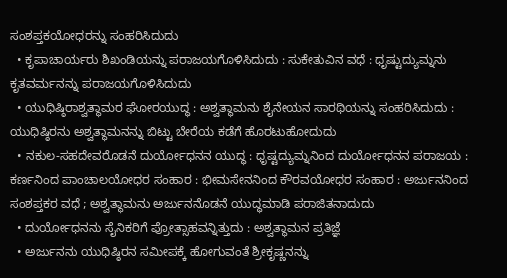ಸಂಶಪ್ತಕಯೋಧರನ್ನು ಸಂಹರಿಸಿದುದು
  • ಕೃಪಾಚಾರ್ಯರು ಶಿಖಂಡಿಯನ್ನು ಪರಾಜಯಗೊಳಿಸಿದುದು : ಸುಕೇತುವಿನ ವಧೆ : ಧೃಷ್ಟುದ್ಯುಮ್ನನು ಕೃತವರ್ಮನನ್ನು ಪರಾಜಯಗೊಳಿಸಿದುದು
  • ಯುಧಿಷ್ಠಿರಾಶ್ವತ್ಥಾಮರ ಘೋರಯುದ್ಧ : ಅಶ್ವತ್ಥಾಮನು ಶೈನೇಯನ ಸಾರಥಿಯನ್ನು ಸಂಹರಿಸಿದುದು : ಯುಧಿಷ್ಠಿರನು ಅಶ್ವತ್ಥಾಮನನ್ನು ಬಿಟ್ಟು ಬೇರೆಯ ಕಡೆಗೆ ಹೊರಟುಹೋದುದು
  • ನಕುಲ-ಸಹದೇವರೊಡನೆ ದುರ್ಯೋಧನನ ಯುದ್ಧ : ಧೃಷ್ಟದ್ಯುಮ್ನನಿಂದ ದುರ್ಯೋಧನನ ಪರಾಜಯ : ಕರ್ಣನಿಂದ ಪಾಂಚಾಲಯೋಧರ ಸಂಹಾರ : ಭೀಮಸೇನನಿಂದ ಕೌರವಯೋಧರ ಸಂಹಾರ : ಅರ್ಜುನನಿಂದ ಸಂಶಪ್ತಕರ ವಧೆ ; ಅಶ್ವತ್ಥಾಮನು ಅರ್ಜುನನೊಡನೆ ಯುದ್ಧಮಾಡಿ ಪರಾಜಿತನಾದುದು
  • ದುರ್ಯೋಧನನು ಸೈನಿಕರಿಗೆ ಪ್ರೋತ್ಸಾಹವನ್ನಿತ್ತುದು : ಅಶ್ವತ್ಥಾಮನ ಪ್ರತಿಜ್ಞೆ
  • ಅರ್ಜುನನು ಯುಧಿಷ್ಠಿರನ ಸಮೀಪಕ್ಕೆ ಹೋಗುವಂತೆ ಶ್ರೀಕೃಷ್ಣನನ್ನು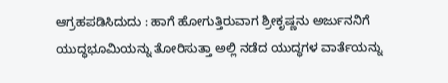ಆಗ್ರಹಪಡಿಸಿದುದು : ಹಾಗೆ ಹೋಗುತ್ತಿರುವಾಗ ಶ್ರೀಕೃಷ್ಣನು ಅರ್ಜುನನಿಗೆ ಯುದ್ಧಭೂಮಿಯನ್ನು ತೋರಿಸುತ್ತಾ ಅಲ್ಲಿ ನಡೆದ ಯುದ್ಧಗಳ ವಾರ್ತೆಯನ್ನು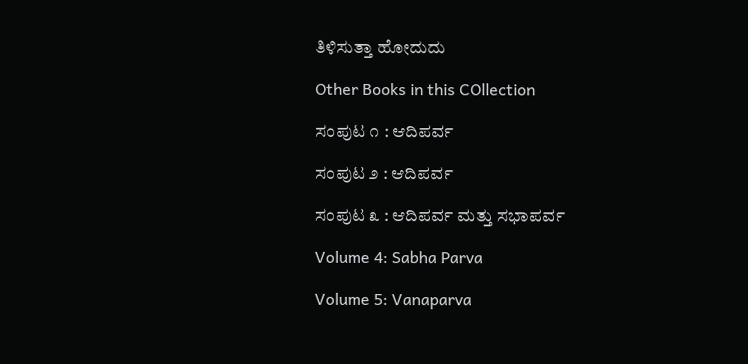ತಿಳಿಸುತ್ತಾ ಹೋದುದು

Other Books in this COllection

ಸಂಪುಟ ೧ : ಆದಿಪರ್ವ

ಸಂಪುಟ ೨ : ಆದಿಪರ್ವ

ಸಂಪುಟ ೩ : ಆದಿಪರ್ವ ಮತ್ತು ಸಭಾಪರ್ವ

Volume 4: Sabha Parva

Volume 5: Vanaparva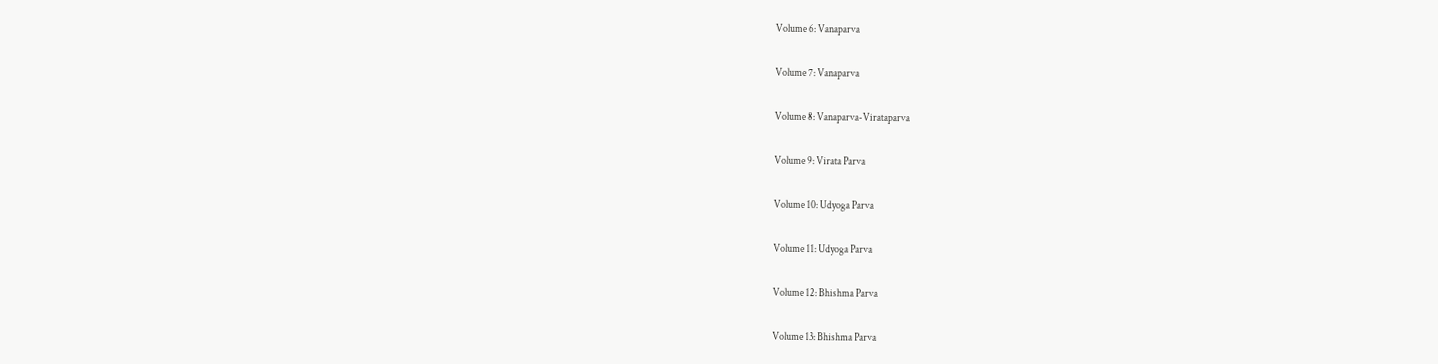Volume 6: Vanaparva

Volume 7: Vanaparva

Volume 8: Vanaparva-Virataparva

Volume 9: Virata Parva

Volume 10: Udyoga Parva

Volume 11: Udyoga Parva

Volume 12: Bhishma Parva

Volume 13: Bhishma Parva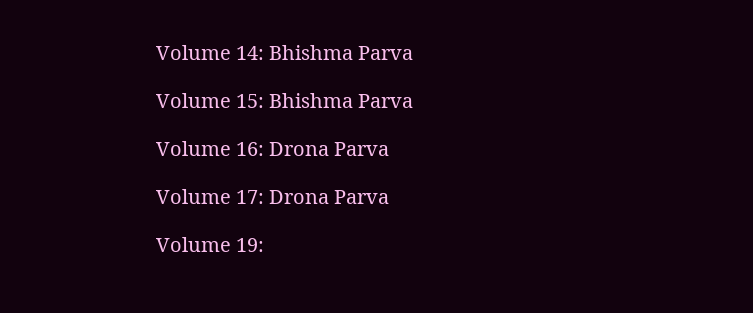Volume 14: Bhishma Parva

Volume 15: Bhishma Parva

Volume 16: Drona Parva

Volume 17: Drona Parva

Volume 19: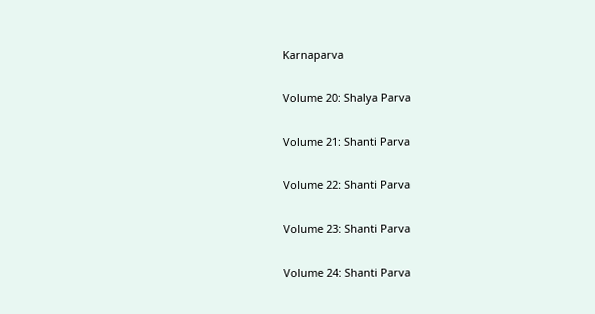Karnaparva

Volume 20: Shalya Parva

Volume 21: Shanti Parva

Volume 22: Shanti Parva

Volume 23: Shanti Parva

Volume 24: Shanti Parva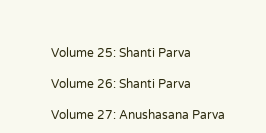Volume 25: Shanti Parva

Volume 26: Shanti Parva

Volume 27: Anushasana Parva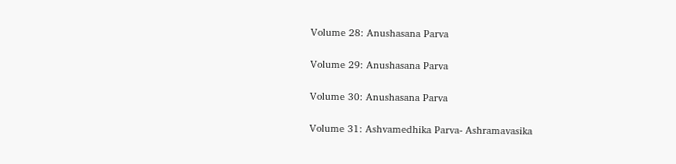Volume 28: Anushasana Parva

Volume 29: Anushasana Parva

Volume 30: Anushasana Parva

Volume 31: Ashvamedhika Parva- Ashramavasika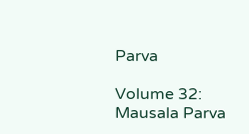Parva

Volume 32: Mausala Parva